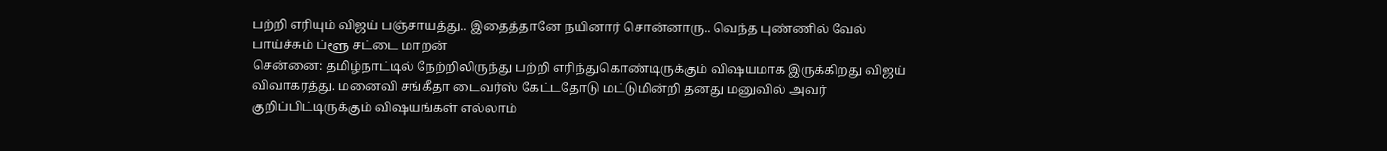பற்றி எரியும் விஜய் பஞ்சாயத்து.. இதைத்தானே நயினார் சொன்னாரு.. வெந்த புண்ணில் வேல் பாய்ச்சும் ப்ளூ சட்டை மாறன்
சென்னை: தமிழ்நாட்டில் நேற்றிலிருந்து பற்றி எரிந்துகொண்டிருக்கும் விஷயமாக இருக்கிறது விஜய் விவாகரத்து. மனைவி சங்கீதா டைவர்ஸ் கேட்டதோடு மட்டுமின்றி தனது மனுவில் அவர் குறிப்பிட்டிருக்கும் விஷயங்கள் எல்லாம்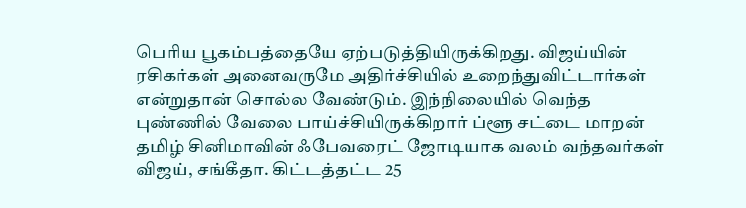பெரிய பூகம்பத்தையே ஏற்படுத்தியிருக்கிறது. விஜய்யின் ரசிகர்கள் அனைவருமே அதிர்ச்சியில் உறைந்துவிட்டார்கள் என்றுதான் சொல்ல வேண்டும். இந்நிலையில் வெந்த புண்ணில் வேலை பாய்ச்சியிருக்கிறார் ப்ளூ சட்டை மாறன்
தமிழ் சினிமாவின் ஃபேவரைட் ஜோடியாக வலம் வந்தவர்கள் விஜய், சங்கீதா. கிட்டத்தட்ட 25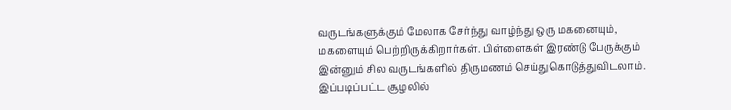வருடங்களுக்கும் மேலாக சேர்ந்து வாழ்ந்து ஒரு மகனையும், மகளையும் பெற்றிருக்கிறார்கள். பிள்ளைகள் இரண்டு பேருக்கும் இன்னும் சில வருடங்களில் திருமணம் செய்துகொடுத்துவிடலாம். இப்படிப்பட்ட சூழலில்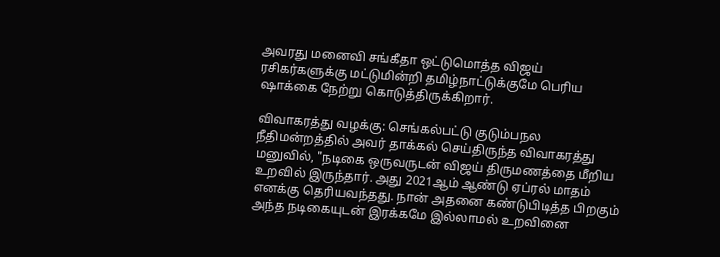அவரது மனைவி சங்கீதா ஒட்டுமொத்த விஜய் ரசிகர்களுக்கு மட்டுமின்றி தமிழ்நாட்டுக்குமே பெரிய ஷாக்கை நேற்று கொடுத்திருக்கிறார்.

விவாகரத்து வழக்கு: செங்கல்பட்டு குடும்பநல நீதிமன்றத்தில் அவர் தாக்கல் செய்திருந்த விவாகரத்து மனுவில், "நடிகை ஒருவருடன் விஜய் திருமணத்தை மீறிய உறவில் இருந்தார். அது 2021ஆம் ஆண்டு ஏப்ரல் மாதம் எனக்கு தெரியவந்தது. நான் அதனை கண்டுபிடித்த பிறகும் அந்த நடிகையுடன் இரக்கமே இல்லாமல் உறவினை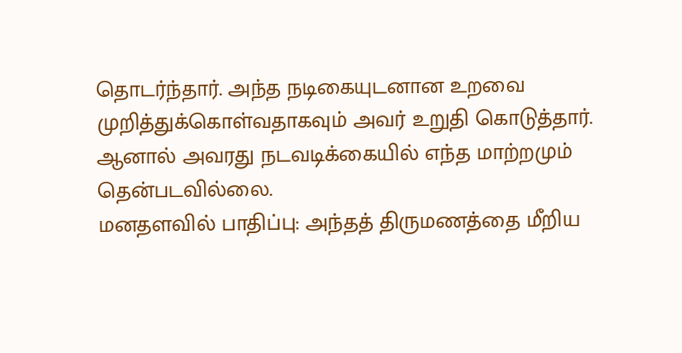தொடர்ந்தார். அந்த நடிகையுடனான உறவை முறித்துக்கொள்வதாகவும் அவர் உறுதி கொடுத்தார். ஆனால் அவரது நடவடிக்கையில் எந்த மாற்றமும் தென்படவில்லை.
மனதளவில் பாதிப்பு: அந்தத் திருமணத்தை மீறிய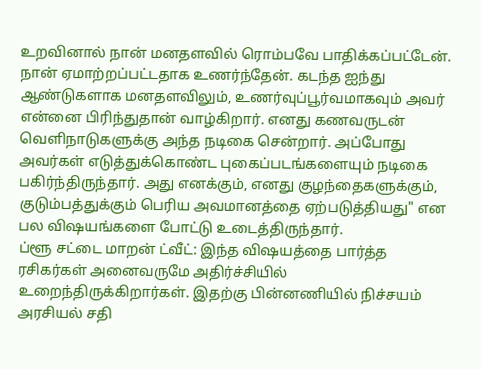உறவினால் நான் மனதளவில் ரொம்பவே பாதிக்கப்பட்டேன். நான் ஏமாற்றப்பட்டதாக உணர்ந்தேன். கடந்த ஐந்து ஆண்டுகளாக மனதளவிலும், உணர்வுப்பூர்வமாகவும் அவர் என்னை பிரிந்துதான் வாழ்கிறார். எனது கணவருடன் வெளிநாடுகளுக்கு அந்த நடிகை சென்றார். அப்போது அவர்கள் எடுத்துக்கொண்ட புகைப்படங்களையும் நடிகை பகிர்ந்திருந்தார். அது எனக்கும், எனது குழந்தைகளுக்கும், குடும்பத்துக்கும் பெரிய அவமானத்தை ஏற்படுத்தியது" என பல விஷயங்களை போட்டு உடைத்திருந்தார்.
ப்ளூ சட்டை மாறன் ட்வீட்: இந்த விஷயத்தை பார்த்த ரசிகர்கள் அனைவருமே அதிர்ச்சியில் உறைந்திருக்கிறார்கள். இதற்கு பின்னணியில் நிச்சயம் அரசியல் சதி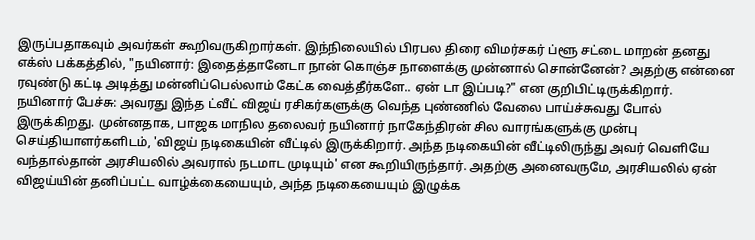இருப்பதாகவும் அவர்கள் கூறிவருகிறார்கள். இந்நிலையில் பிரபல திரை விமர்சகர் ப்ளூ சட்டை மாறன் தனது எக்ஸ் பக்கத்தில், "நயினார்: இதைத்தானேடா நான் கொஞ்ச நாளைக்கு முன்னால் சொன்னேன்? அதற்கு என்னை ரவுண்டு கட்டி அடித்து மன்னிப்பெல்லாம் கேட்க வைத்தீர்களே.. ஏன் டா இப்படி?" என குறிபிட்டிருக்கிறார்.
நயினார் பேச்சு: அவரது இந்த ட்வீட் விஜய் ரசிகர்களுக்கு வெந்த புண்ணில் வேலை பாய்ச்சுவது போல் இருக்கிறது. முன்னதாக, பாஜக மாநில தலைவர் நயினார் நாகேந்திரன் சில வாரங்களுக்கு முன்பு செய்தியாளர்களிடம், 'விஜய் நடிகையின் வீட்டில் இருக்கிறார். அந்த நடிகையின் வீட்டிலிருந்து அவர் வெளியே வந்தால்தான் அரசியலில் அவரால் நடமாட முடியும்' என கூறியிருந்தார். அதற்கு அனைவருமே, அரசியலில் ஏன் விஜய்யின் தனிப்பட்ட வாழ்க்கையையும், அந்த நடிகையையும் இழுக்க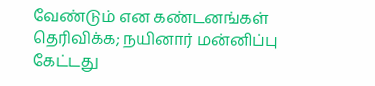வேண்டும் என கண்டனங்கள் தெரிவிக்க; நயினார் மன்னிப்பு கேட்டது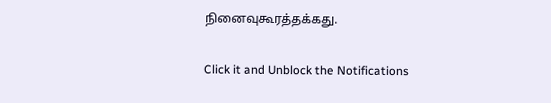நினைவுகூரத்தக்கது.


Click it and Unblock the Notifications